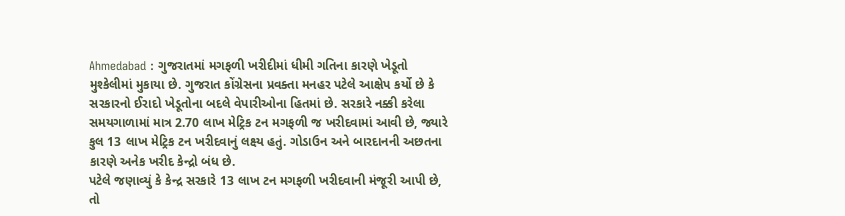Ahmedabad : ગુજરાતમાં મગફળી ખરીદીમાં ધીમી ગતિના કારણે ખેડૂતો મુશ્કેલીમાં મુકાયા છે. ગુજરાત કોંગ્રેસના પ્રવક્તા મનહર પટેલે આક્ષેપ કર્યો છે કે સરકારનો ઈરાદો ખેડૂતોના બદલે વેપારીઓના હિતમાં છે. સરકારે નક્કી કરેલા સમયગાળામાં માત્ર 2.70 લાખ મેટ્રિક ટન મગફળી જ ખરીદવામાં આવી છે, જ્યારે કુલ 13 લાખ મેટ્રિક ટન ખરીદવાનું લક્ષ્ય હતું. ગોડાઉન અને બારદાનની અછતના કારણે અનેક ખરીદ કેન્દ્રો બંધ છે.
પટેલે જણાવ્યું કે કેન્દ્ર સરકારે 13 લાખ ટન મગફળી ખરીદવાની મંજૂરી આપી છે, તો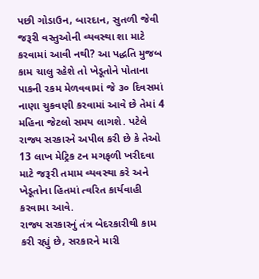પછી ગોડાઉન, બારદાન, સુતળી જેવી જરૂરી વસ્તુઓની વ્યવસ્થા શા માટે કરવામાં આવી નથી? આ પદ્ધતિ મુજબ કામ ચાલુ રહેશે તો ખેડૂતોને પોતાના પાકની રકમ મેળવવામાં જે ૩૦ દિવસમાં નાણા ચુકવણી કરવામાં આવે છે તેમાં 4 મહિના જેટલો સમય લાગશે. પટેલે રાજ્ય સરકારને અપીલ કરી છે કે તેઓ 13 લાખ મેટ્રિક ટન મગફળી ખરીદવા માટે જરૂરી તમામ વ્યવસ્થા કરે અને ખેડૂતોના હિતમાં ત્વરિત કાર્યવાહી કરવામા આવે.
રાજ્ય સરકારનું તંત્ર બેદરકારીથી કામ કરી રહ્યું છે, સરકારને મારી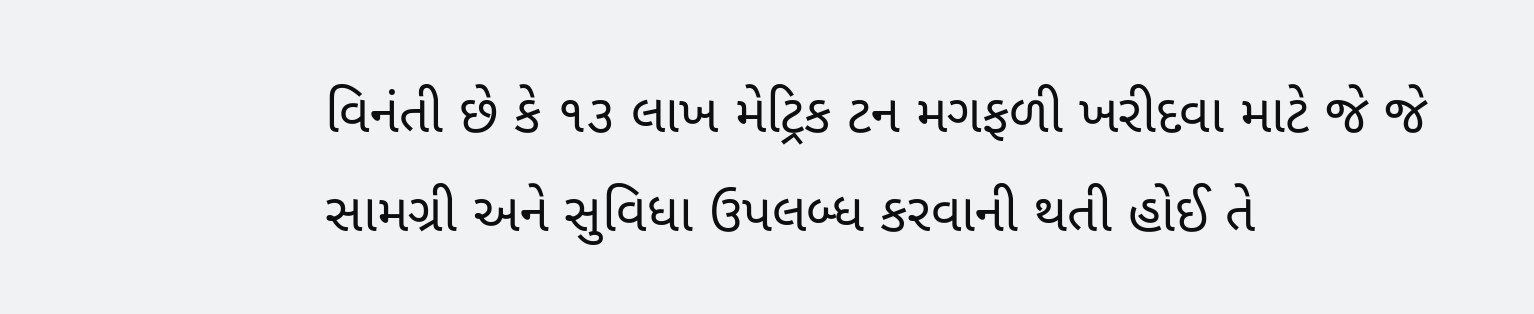વિનંતી છે કે ૧૩ લાખ મેટ્રિક ટન મગફળી ખરીદવા માટે જે જે સામગ્રી અને સુવિધા ઉપલબ્ધ કરવાની થતી હોઈ તે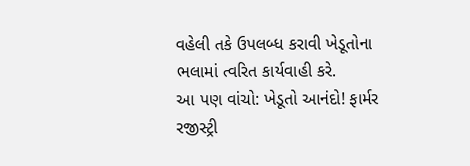વહેલી તકે ઉપલબ્ધ કરાવી ખેડૂતોના ભલામાં ત્વરિત કાર્યવાહી કરે.
આ પણ વાંચો: ખેડૂતો આનંદો! ફાર્મર રજીસ્ટ્રી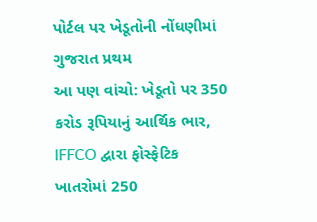પોર્ટલ પર ખેડૂતોની નોંધણીમાં ગુજરાત પ્રથમ
આ પણ વાંચો: ખેડૂતો પર 350 કરોડ રૂપિયાનું આર્થિક ભાર, IFFCO દ્વારા ફોસ્ફેટિક ખાતરોમાં 250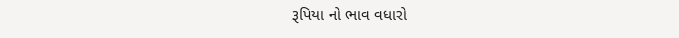રૂપિયા નો ભાવ વધારો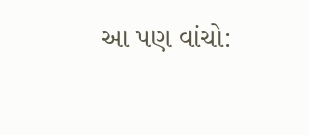આ પણ વાંચો: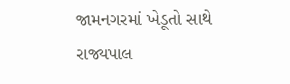જામનગરમાં ખેડૂતો સાથે રાજ્યપાલ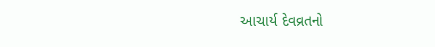આચાર્ય દેવવ્રતનો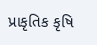પ્રાકૃતિક કૃષિ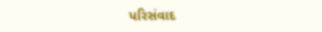પરિસંવાદ